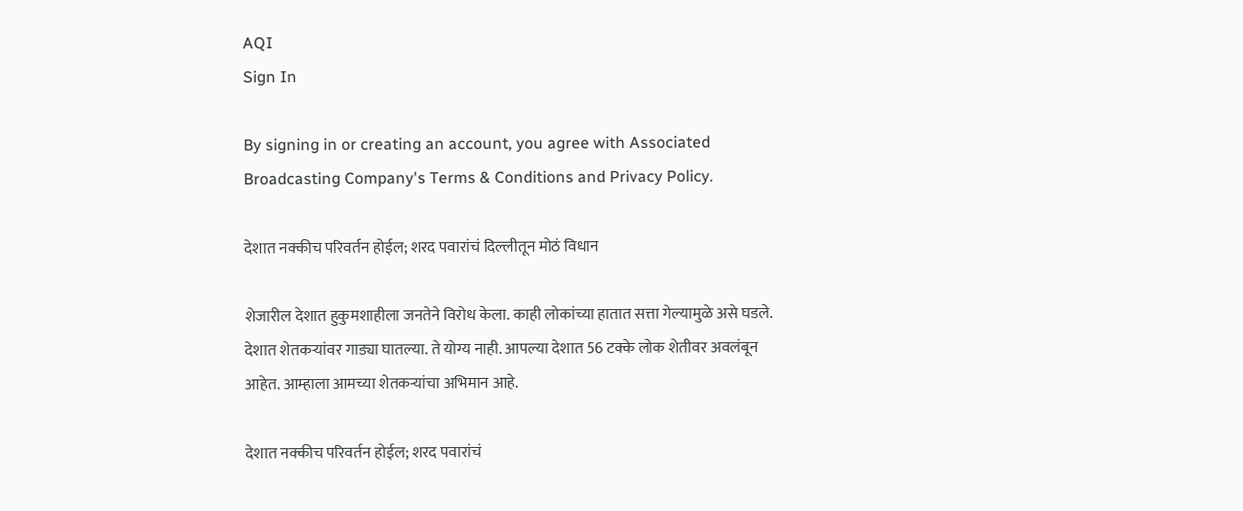AQI
Sign In

By signing in or creating an account, you agree with Associated Broadcasting Company's Terms & Conditions and Privacy Policy.

देशात नक्कीच परिवर्तन होईल; शरद पवारांचं दिल्लीतून मोठं विधान

शेजारील देशात हुकुमशाहीला जनतेने विरोध केला. काही लोकांच्या हातात सत्ता गेल्यामुळे असे घडले. देशात शेतकऱ्यांवर गाड्या घातल्या. ते योग्य नाही. आपल्या देशात 56 टक्के लोक शेतीवर अवलंबून आहेत. आम्हाला आमच्या शेतकऱ्यांचा अभिमान आहे.

देशात नक्कीच परिवर्तन होईल; शरद पवारांचं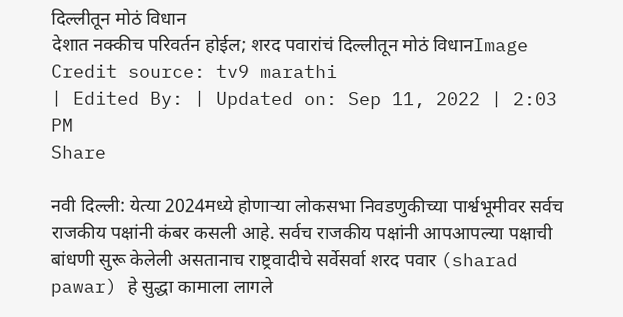दिल्लीतून मोठं विधान
देशात नक्कीच परिवर्तन होईल; शरद पवारांचं दिल्लीतून मोठं विधानImage Credit source: tv9 marathi
| Edited By: | Updated on: Sep 11, 2022 | 2:03 PM
Share

नवी दिल्ली: येत्या 2024मध्ये होणाऱ्या लोकसभा निवडणुकीच्या पार्श्वभूमीवर सर्वच राजकीय पक्षांनी कंबर कसली आहे. सर्वच राजकीय पक्षांनी आपआपल्या पक्षाची बांधणी सुरू केलेली असतानाच राष्ट्रवादीचे सर्वेसर्वा शरद पवार (sharad pawar) हे सुद्धा कामाला लागले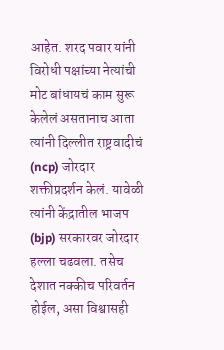आहेत. शरद पवार यांनी विरोधी पक्षांच्या नेत्यांची मोट बांधायचं काम सुरू केलेलं असतानाच आता त्यांनी दिल्लीत राष्ट्रवादीचं (ncp) जोरदार शक्तीप्रदर्शन केलं. यावेळी त्यांनी केंद्रातील भाजप (bjp) सरकारवर जोरदार हल्ला चढवला. तसेच देशात नक्कीच परिवर्तन होईल, असा विश्वासही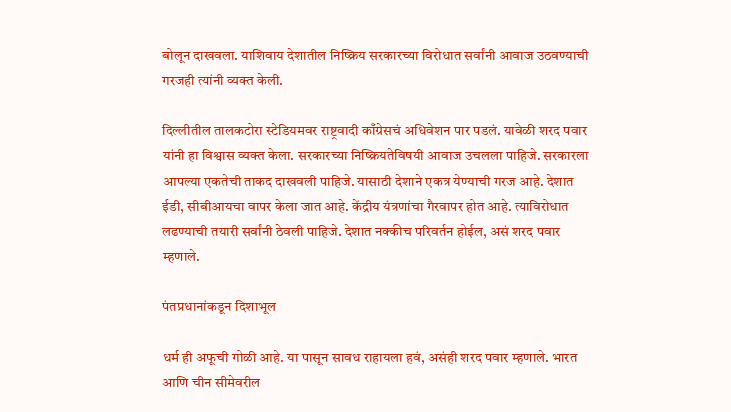बोलून दाखवला. याशिवाय देशातील निष्क्रिय सरकारच्या विरोधात सर्वांनी आवाज उठवण्याची गरजही त्यांनी व्यक्त केली.

दिल्लीतील तालकटोरा स्टेडियमवर राष्ट्रवादी काँग्रेसचं अधिवेशन पार पडलं. यावेळी शरद पवार यांनी हा विश्वास व्यक्त केला. सरकारच्या निष्क्रियतेविषयी आवाज उचलला पाहिजे. सरकारला आपल्या एकतेची ताकद दाखवली पाहिजे. यासाठी देशाने एकत्र येण्याची गरज आहे. देशात ईडी, सीबीआयचा वापर केला जात आहे. केंद्रीय यंत्रणांचा गैरवापर होत आहे. त्याविरोधात लढण्याची तयारी सर्वांनी ठेवली पाहिजे. देशात नक्कीच परिवर्तन होईल, असं शरद पवार म्हणाले.

पंतप्रधानांकडून दिशाभूल

धर्म ही अफूची गोळी आहे. या पासून सावध राहायला हवं, असंही शरद पवार म्हणाले. भारत आणि चीन सीमेवरील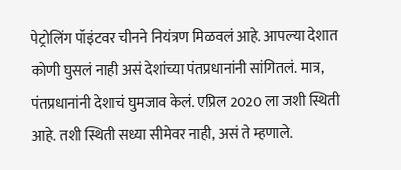पेट्रोलिंग पॉइंटवर चीनने नियंत्रण मिळवलं आहे. आपल्या देशात कोणी घुसलं नाही असं देशांच्या पंतप्रधानांनी सांगितलं. मात्र, पंतप्रधानांनी देशाचं घुमजाव केलं. एप्रिल 2020 ला जशी स्थिती आहे. तशी स्थिती सध्या सीमेवर नाही, असं ते म्हणाले.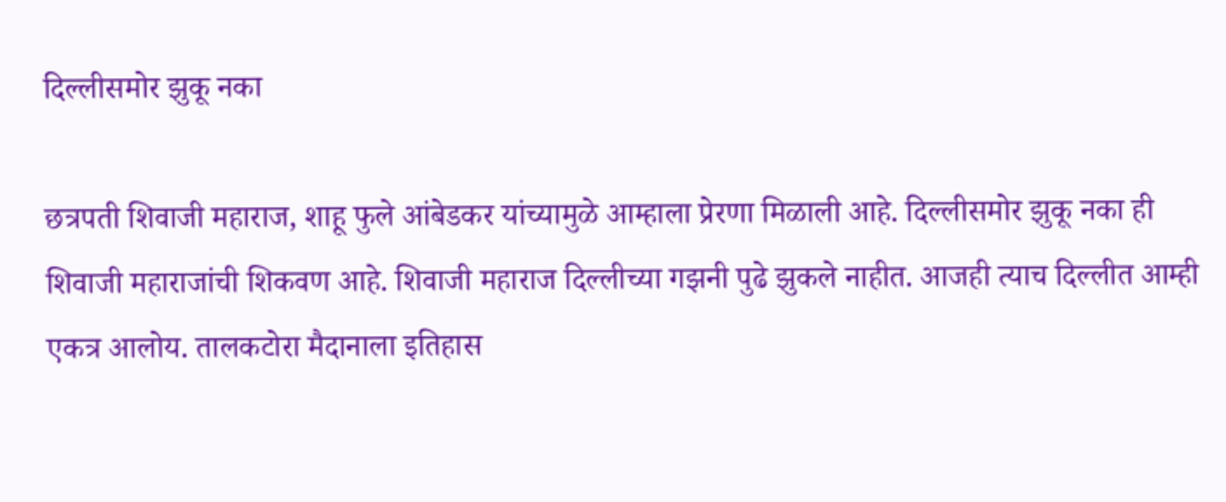दिल्लीसमोर झुकू नका

छत्रपती शिवाजी महाराज, शाहू फुले आंबेडकर यांच्यामुळे आम्हाला प्रेरणा मिळाली आहे. दिल्लीसमोर झुकू नका ही शिवाजी महाराजांची शिकवण आहे. शिवाजी महाराज दिल्लीच्या गझनी पुढे झुकले नाहीत. आजही त्याच दिल्लीत आम्ही एकत्र आलोय. तालकटोरा मैदानाला इतिहास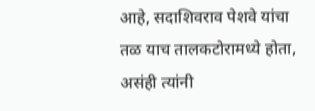आहे, सदाशिवराव पेशवे यांचा तळ याच तालकटोरामध्ये होता, असंही त्यांनी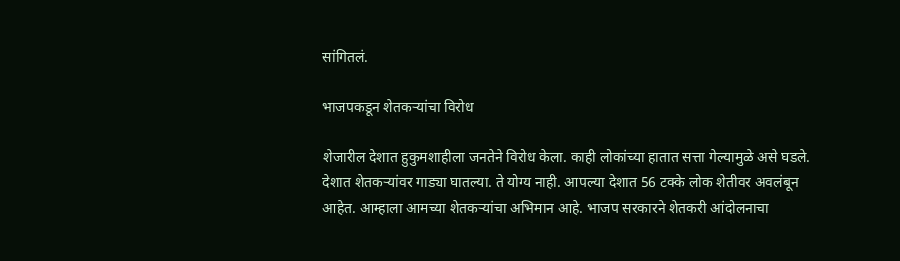सांगितलं.

भाजपकडून शेतकऱ्यांचा विरोध

शेजारील देशात हुकुमशाहीला जनतेने विरोध केला. काही लोकांच्या हातात सत्ता गेल्यामुळे असे घडले. देशात शेतकऱ्यांवर गाड्या घातल्या. ते योग्य नाही. आपल्या देशात 56 टक्के लोक शेतीवर अवलंबून आहेत. आम्हाला आमच्या शेतकऱ्यांचा अभिमान आहे. भाजप सरकारने शेतकरी आंदोलनाचा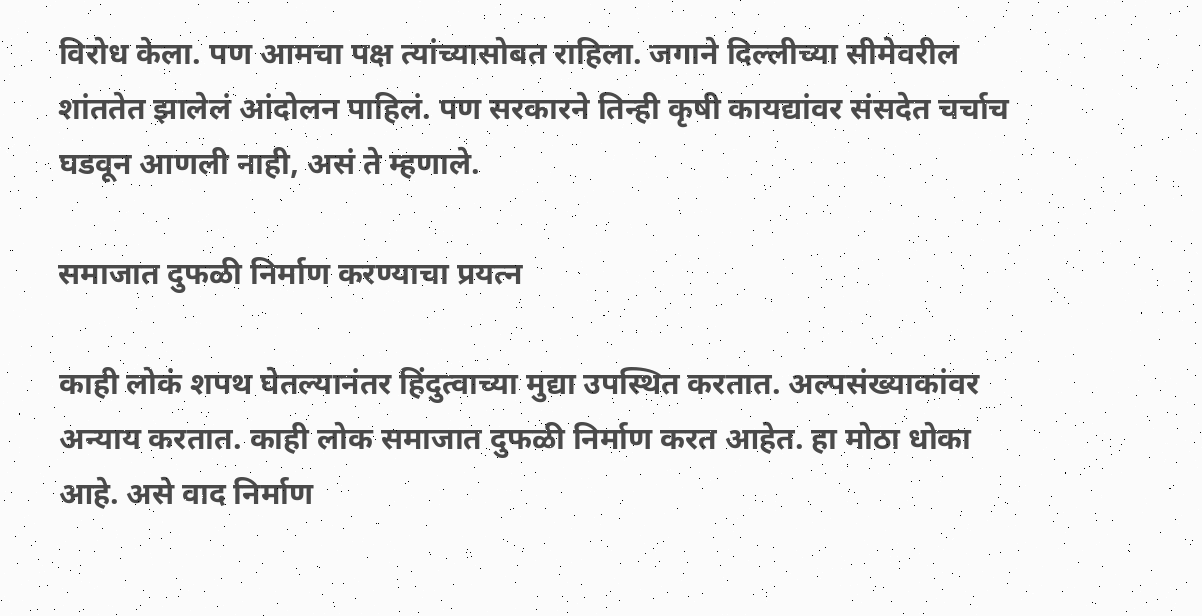विरोध केला. पण आमचा पक्ष त्यांच्यासोबत राहिला. जगाने दिल्लीच्या सीमेवरील शांततेत झालेलं आंदोलन पाहिलं. पण सरकारने तिन्ही कृषी कायद्यांवर संसदेत चर्चाच घडवून आणली नाही, असं ते म्हणाले.

समाजात दुफळी निर्माण करण्याचा प्रयत्न

काही लोकं शपथ घेतल्यानंतर हिंदुत्वाच्या मुद्या उपस्थित करतात. अल्पसंख्याकांवर अन्याय करतात. काही लोक समाजात दुफळी निर्माण करत आहेत. हा मोठा धोका आहे. असे वाद निर्माण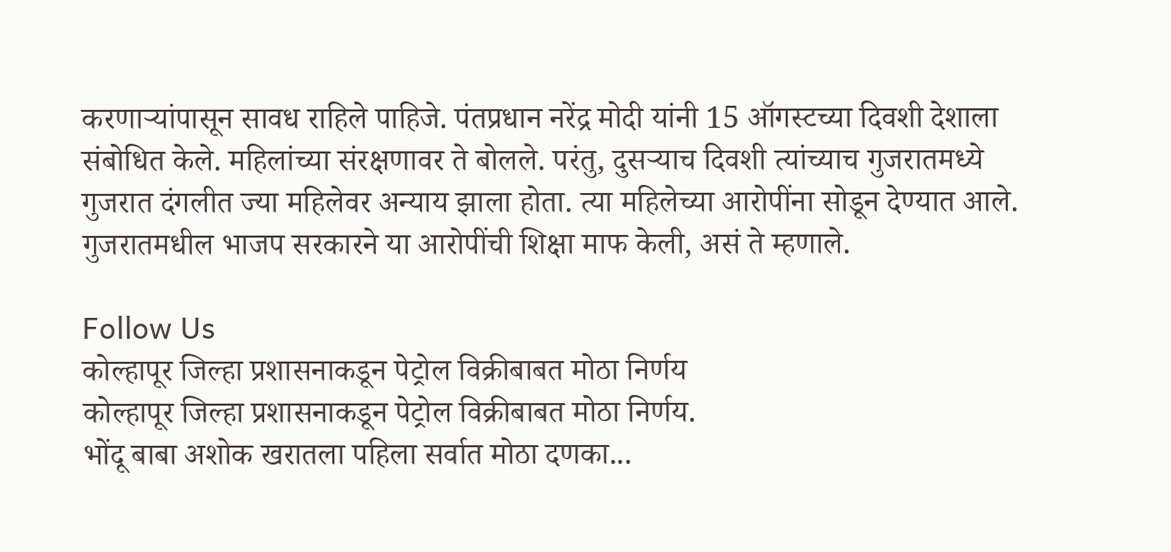करणाऱ्यांपासून सावध राहिले पाहिजे. पंतप्रधान नरेंद्र मोदी यांनी 15 ऑगस्टच्या दिवशी देशाला संबोधित केले. महिलांच्या संरक्षणावर ते बोलले. परंतु, दुसऱ्याच दिवशी त्यांच्याच गुजरातमध्ये गुजरात दंगलीत ज्या महिलेवर अन्याय झाला होता. त्या महिलेच्या आरोपींना सोडून देण्यात आले. गुजरातमधील भाजप सरकारने या आरोपींची शिक्षा माफ केली, असं ते म्हणाले.

Follow Us
कोल्हापूर जिल्हा प्रशासनाकडून पेट्रोल विक्रीबाबत मोठा निर्णय
कोल्हापूर जिल्हा प्रशासनाकडून पेट्रोल विक्रीबाबत मोठा निर्णय.
भोंदू बाबा अशोक खरातला पहिला सर्वात मोठा दणका...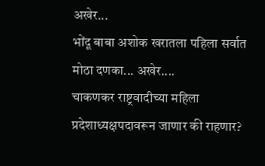अखेर...
भोंदू बाबा अशोक खरातला पहिला सर्वात मोठा दणका... अखेर....
चाकणकर राष्ट्रवादीच्या महिला प्रदेशाध्यक्षपदावरून जाणार की राहणार?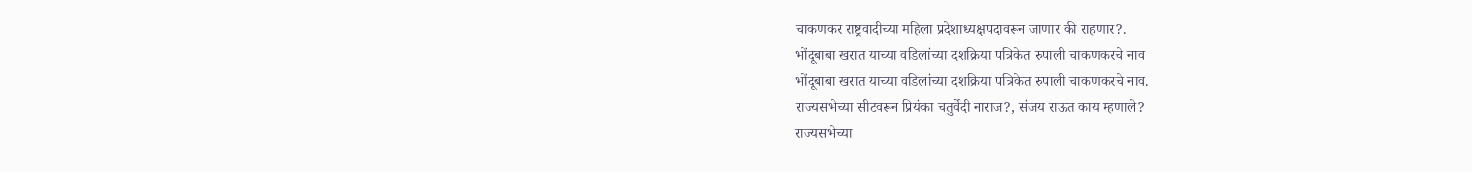चाकणकर राष्ट्रवादीच्या महिला प्रदेशाध्यक्षपदावरून जाणार की राहणार?.
भोंदूबाबा खरात याच्या वडिलांच्या दशक्रिया पत्रिकेत रुपाली चाकणकरचे नाव
भोंदूबाबा खरात याच्या वडिलांच्या दशक्रिया पत्रिकेत रुपाली चाकणकरचे नाव.
राज्यसभेच्या सीटवरून प्रियंका चतुर्वेदी नाराज?, संजय राऊत काय म्हणाले?
राज्यसभेच्या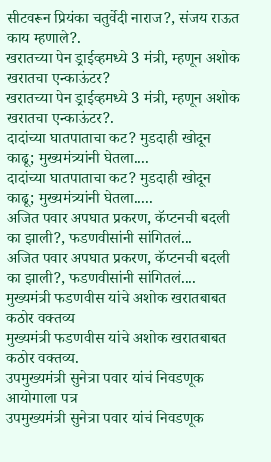सीटवरून प्रियंका चतुर्वेदी नाराज?, संजय राऊत काय म्हणाले?.
खरातच्या पेन ड्राईव्हमध्ये 3 मंत्री, म्हणून अशोक खरातचा एन्काऊंटर?
खरातच्या पेन ड्राईव्हमध्ये 3 मंत्री, म्हणून अशोक खरातचा एन्काऊंटर?.
दादांच्या घातपाताचा कट? मुडदाही खोदून काढू; मुख्यमंत्र्यांनी घेतला....
दादांच्या घातपाताचा कट? मुडदाही खोदून काढू; मुख्यमंत्र्यांनी घेतला.....
अजित पवार अपघात प्रकरण, कॅप्टनची बदली का झाली?, फडणवीसांनी सांगितलं...
अजित पवार अपघात प्रकरण, कॅप्टनची बदली का झाली?, फडणवीसांनी सांगितलं....
मुख्यमंत्री फडणवीस यांचे अशोक खरातबाबत कठोर वक्तव्य
मुख्यमंत्री फडणवीस यांचे अशोक खरातबाबत कठोर वक्तव्य.
उपमुख्यमंत्री सुनेत्रा पवार यांचं निवडणूक आयोगाला पत्र
उपमुख्यमंत्री सुनेत्रा पवार यांचं निवडणूक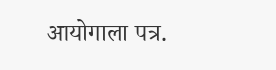आयोगाला पत्र.